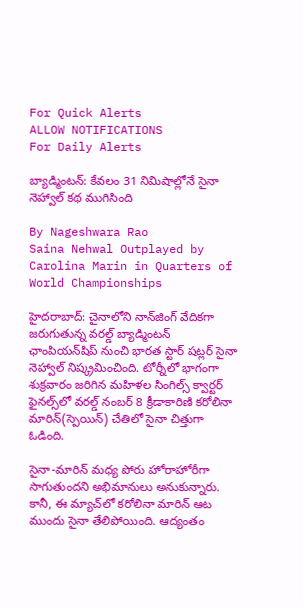For Quick Alerts
ALLOW NOTIFICATIONS
For Daily Alerts

బ్యాడ్మింటన్: కేవ‌లం 31 నిమిషాల్లోనే సైనా నెహ్వాల్ కథ ముగిసింది

By Nageshwara Rao
Saina Nehwal Outplayed by Carolina Marin in Quarters of World Championships

హైదరాబాద్: చైనాలోని నాన్‌జింగ్ వేదికగా జరుగుతున్న వరల్డ్ బ్యాడ్మింటన్ ఛాంపియన్‌షిప్‌ నుంచి భారత స్టార్ షట్లర్ సైనా నెహ్వాల్ నిష్క్రమించింది. టోర్నీలో భాగంగా శుక్రవారం జరిగిన మహిళల సింగిల్స్ క్వార్టర్ ఫైనల్స్‌లో వరల్డ్ నంబర్ 8 క్రీడాకారిణి కరోలినా మారిన్(స్పెయిన్) చేతిలో సైనా చిత్తుగా ఓడింది.

సైనా-మారిన్‌ మధ్య పోరు హోరాహోరీగా సాగుతుందని అభిమానులు అనుకున్నారు. కానీ, ఈ మ్యాచ్‌లో కరోలినా మారిన్ ఆట ముందు సైనా తేలిపోయింది. ఆద్యంతం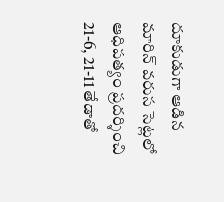దూకుడుగా ఆడిన మారిన్ వరుస సెట్లలో ఆధిపత్యం ప్రదర్శించి 21-6, 21-11 తేడాతో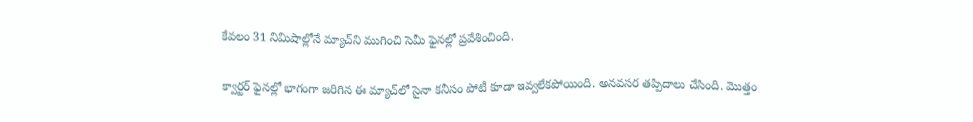కేవ‌లం 31 నిమిషాల్లోనే మ్యాచ్‌ని ముగించి సెమీ ఫైనల్లో ప్రవేశించింది.

క్వార్టర్ ఫైనల్లో భాగంగా జరిగిన ఈ మ్యాచ్‌లో సైనా కనీసం పోటీ కూడా ఇవ్వలేకపోయింది. అనవసర తప్పిదాలు చేసింది. మొత్తం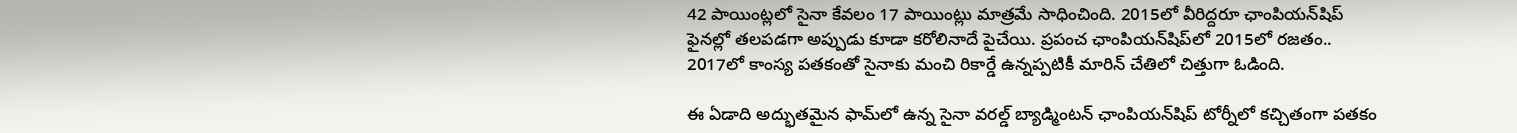42 పాయింట్లలో సైనా కేవలం 17 పాయింట్లు మాత్రమే సాధించింది. 2015లో వీరిద్దరూ ఛాంపియన్‌షిప్ ఫైనల్లో తలపడగా అప్పుడు కూడా కరోలినాదే పైచేయి. ప్రపంచ ఛాంపియన్‌షిప్‌లో 2015లో రజతం.. 2017లో కాంస్య పతకంతో సైనాకు మంచి రికార్డే ఉన్నప్పటికీ మారిన్ చేతిలో చిత్తుగా ఓడింది.

ఈ ఏడాది అద్భుతమైన ఫామ్‌లో ఉన్న సైనా వరల్డ్ బ్యాడ్మింటన్ ఛాంపియన్‌షిప్‌ టోర్నీలో కచ్చితంగా పతకం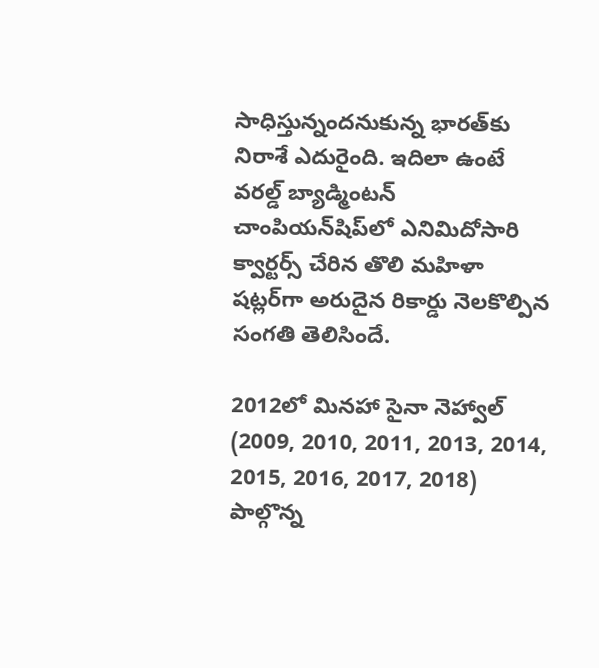సాధిస్తున్నందనుకున్న భారత్‌కు నిరాశే ఎదురైంది. ఇదిలా ఉంటే వరల్డ్ బ్యాడ్మింటన్ చాంపియన్‌షిప్‌లో ఎనిమిదోసారి క్వార్టర్స్ చేరిన తొలి మహిళా షట్లర్‌గా అరుదైన రికార్డు నెలకొల్పిన సంగతి తెలిసిందే.

2012లో మినహా సైనా నెహ్వాల్ (2009, 2010, 2011, 2013, 2014, 2015, 2016, 2017, 2018) పాల్గొన్న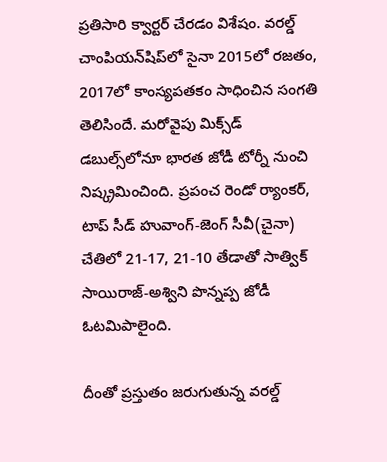ప్రతిసారి క్వార్టర్ చేరడం విశేషం. వరల్డ్ చాంపియన్‌షిప్‌లో సైనా 2015లో రజతం, 2017లో కాంస్యపతకం సాధించిన సంగతి తెలిసిందే. మరోవైపు మిక్స్‌డ్‌ డబుల్స్‌లోనూ భారత జోడీ టోర్నీ నుంచి నిష్క్రమించింది. ప్రపంచ రెండో ర్యాంకర్‌, టాప్‌ సీడ్‌ హువాంగ్‌-జెంగ్‌ సీవీ(చైనా) చేతిలో 21-17, 21-10 తేడాతో సాత్విక్‌ సాయిరాజ్‌-అశ్విని పొన్నప్ప జోడీ ఓటమిపాలైంది.

దీంతో ప్రస్తుతం జరుగుతున్న వరల్డ్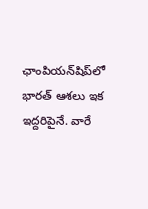ఛాంపియన్‌షిప్‌లో భారత్‌ ఆశలు ఇక ఇద్దరిపైనే. వారే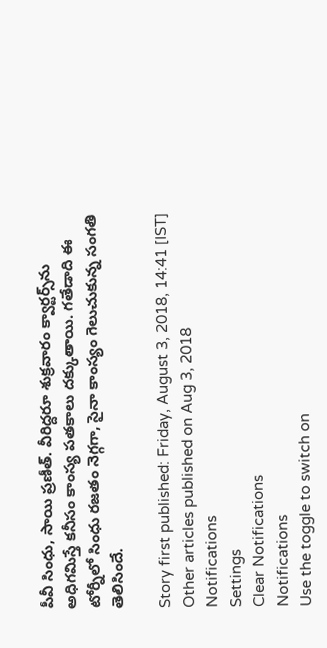పీవీ సింధు, సాయి ప్రణీత్‌. వీరిద్దరూ శుక్రవారం క్వార్టర్స్‌ను అధిగమిస్తే కనీసం కాంస్య పతకాలు దక్కుతాయి. గతేడాది ఈ టోర్నీలో సింధు రజతం నెగ్గగా, సైనా కాంస్యం గెలుచుకున్న సంగతి తెలిసిందే.

Story first published: Friday, August 3, 2018, 14:41 [IST]
Other articles published on Aug 3, 2018
Notifications
Settings
Clear Notifications
Notifications
Use the toggle to switch on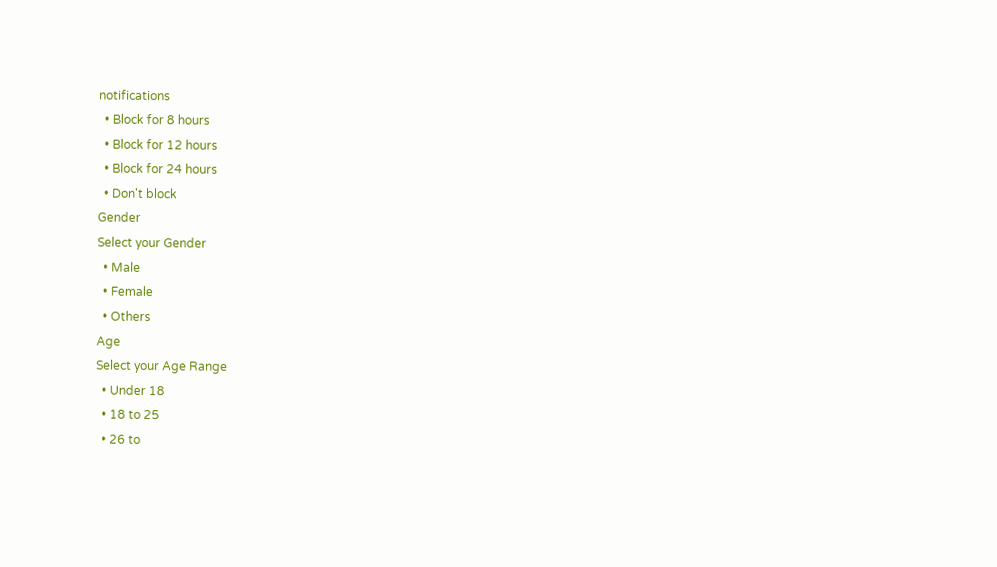notifications
  • Block for 8 hours
  • Block for 12 hours
  • Block for 24 hours
  • Don't block
Gender
Select your Gender
  • Male
  • Female
  • Others
Age
Select your Age Range
  • Under 18
  • 18 to 25
  • 26 to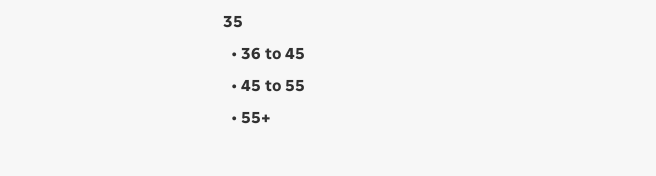35
  • 36 to 45
  • 45 to 55
  • 55+